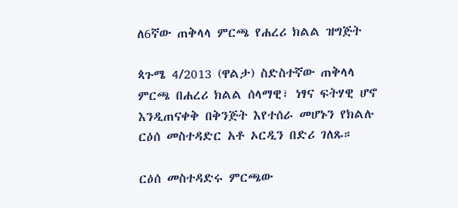ለ6ኛው ጠቅላላ ምርጫ የሐረሪ ክልል ዝግጅት

ጳጉሜ 4/2013 (ዋልታ) ስድስተኛው ጠቅላላ ምርጫ በሐረሪ ክልል ሰላማዊ፣ ነፃና ፍትሃዊ ሆኖ እንዲጠናቀቅ በቅንጅት እየተሰራ መሆኑን የክልሉ ርዕሰ መስተዳድር አቶ ኦርዲን በድሪ ገለጹ።

ርዕሰ መስተዳድሩ ምርጫው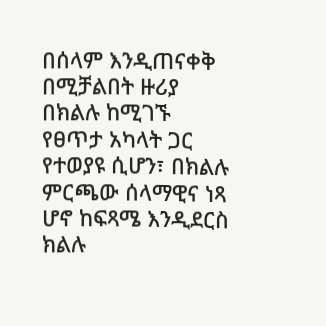በሰላም እንዲጠናቀቅ በሚቻልበት ዙሪያ በክልሉ ከሚገኙ የፀጥታ አካላት ጋር የተወያዩ ሲሆን፣ በክልሉ ምርጫው ሰላማዊና ነጻ ሆኖ ከፍጻሜ እንዲደርስ ክልሉ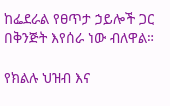ከፌደራል የፀጥታ ኃይሎች ጋር በቅንጅት እየሰራ ነው ብለዋል።

የክልሉ ህዝብ እና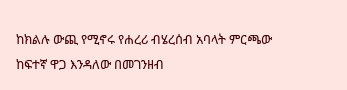ከክልሉ ውጪ የሚኖሩ የሐረሪ ብሄረሰብ አባላት ምርጫው ከፍተኛ ዋጋ እንዳለው በመገንዘብ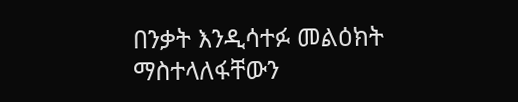በንቃት እንዲሳተፉ መልዕክት ማስተላለፋቸውን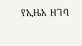የኢዜአ ዘገባ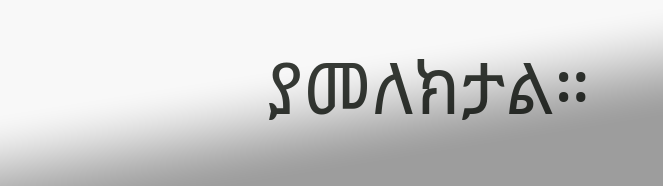ያመለክታል።